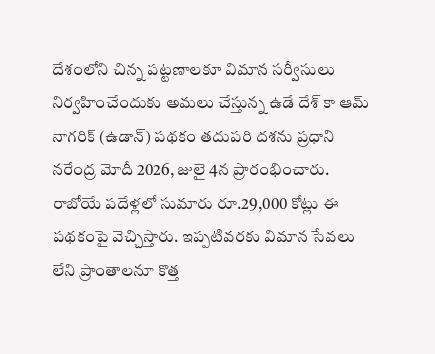దేశంలోని చిన్న పట్టణాలకూ విమాన సర్వీసులు నిర్వహించేందుకు అమలు చేస్తున్న ఉడే దేశ్ కా ఆమ్ నాగరిక్ (ఉడాన్) పథకం తదుపరి దశను ప్రధాని నరేంద్ర మోదీ 2026, జులై 4న ప్రారంభించారు. రాబోయే పదేళ్లలో సుమారు రూ.29,000 కోట్లు ఈ పథకంపై వెచ్చిస్తారు. ఇప్పటివరకు విమాన సేవలు లేని ప్రాంతాలనూ కొత్త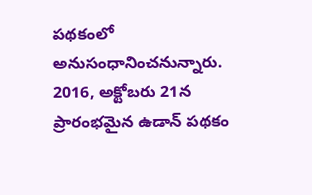పథకంలో అనుసంధానించనున్నారు.
2016, అక్టోబరు 21న ప్రారంభమైన ఉడాన్ పథకం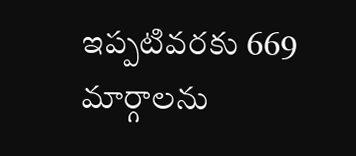ఇప్పటివరకు 669 మార్గాలను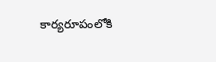కార్యరూపంలోకి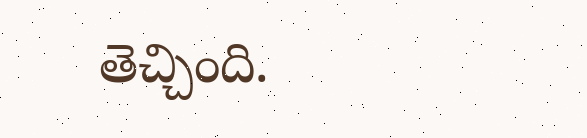తెచ్చింది.